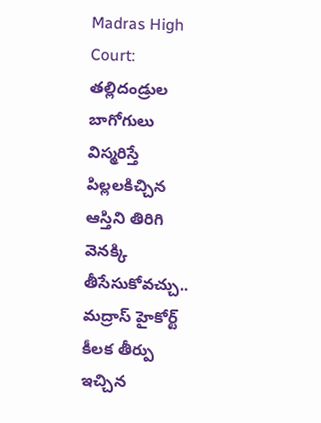Madras High Court: తల్లిదండ్రుల బాగోగులు విస్మరిస్తే పిల్లలకిచ్చిన ఆస్తిని తిరిగి వెనక్కి తీసేసుకోవచ్చు.. మద్రాస్ హైకోర్ట్ కీలక తీర్పు
ఇచ్చిన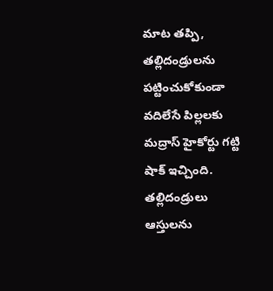మాట తప్పి, తల్లిదండ్రులను పట్టించుకోకుండా వదిలేసే పిల్లలకు మద్రాస్ హైకోర్టు గట్టి షాక్ ఇచ్చింది. తల్లిదండ్రులు ఆస్తులను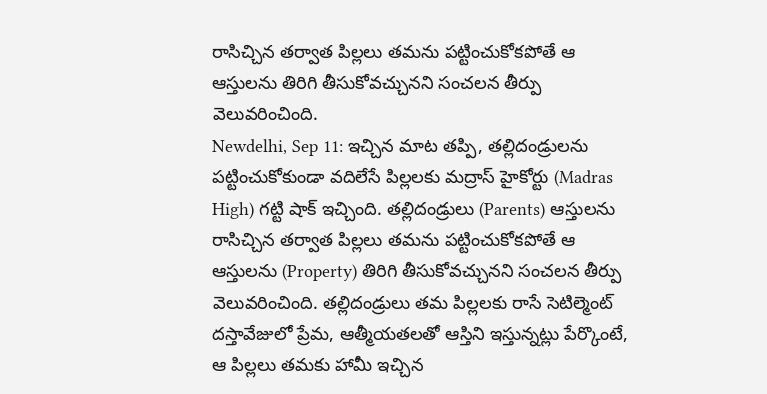రాసిచ్చిన తర్వాత పిల్లలు తమను పట్టించుకోకపోతే ఆ ఆస్తులను తిరిగి తీసుకోవచ్చునని సంచలన తీర్పు వెలువరించింది.
Newdelhi, Sep 11: ఇచ్చిన మాట తప్పి, తల్లిదండ్రులను పట్టించుకోకుండా వదిలేసే పిల్లలకు మద్రాస్ హైకోర్టు (Madras High) గట్టి షాక్ ఇచ్చింది. తల్లిదండ్రులు (Parents) ఆస్తులను రాసిచ్చిన తర్వాత పిల్లలు తమను పట్టించుకోకపోతే ఆ ఆస్తులను (Property) తిరిగి తీసుకోవచ్చునని సంచలన తీర్పు వెలువరించింది. తల్లిదండ్రులు తమ పిల్లలకు రాసే సెటిల్మెంట్ దస్తావేజులో ప్రేమ, ఆత్మీయతలతో ఆస్తిని ఇస్తున్నట్లు పేర్కొంటే, ఆ పిల్లలు తమకు హామీ ఇచ్చిన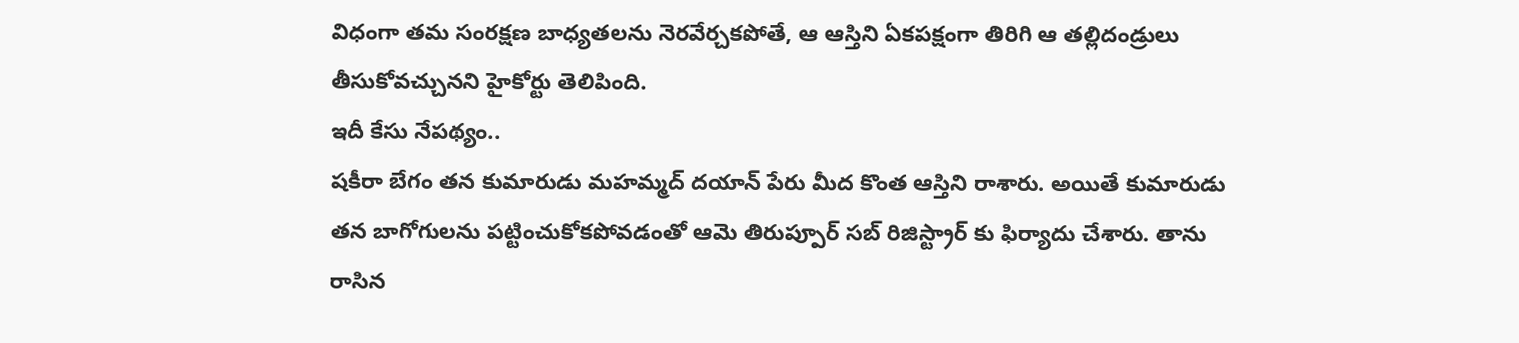విధంగా తమ సంరక్షణ బాధ్యతలను నెరవేర్చకపోతే, ఆ ఆస్తిని ఏకపక్షంగా తిరిగి ఆ తల్లిదండ్రులు తీసుకోవచ్చునని హైకోర్టు తెలిపింది.
ఇదీ కేసు నేపథ్యం..
షకీరా బేగం తన కుమారుడు మహమ్మద్ దయాన్ పేరు మీద కొంత ఆస్తిని రాశారు. అయితే కుమారుడు తన బాగోగులను పట్టించుకోకపోవడంతో ఆమె తిరుప్పూర్ సబ్ రిజిస్ట్రార్ కు ఫిర్యాదు చేశారు. తాను రాసిన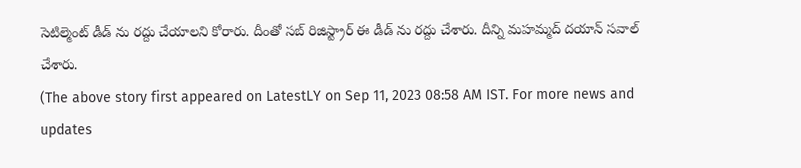సెటిల్మెంట్ డీడ్ ను రద్దు చేయాలని కోరారు. దీంతో సబ్ రిజిస్ట్రార్ ఈ డీడ్ ను రద్దు చేశారు. దీన్ని మహమ్మద్ దయాన్ సవాల్ చేశారు.
(The above story first appeared on LatestLY on Sep 11, 2023 08:58 AM IST. For more news and updates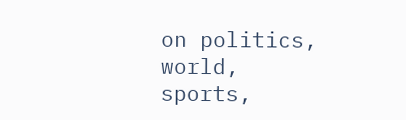on politics, world, sports,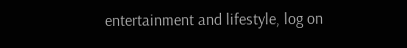entertainment and lifestyle, log on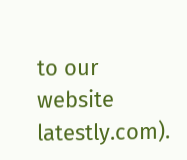to our website latestly.com).